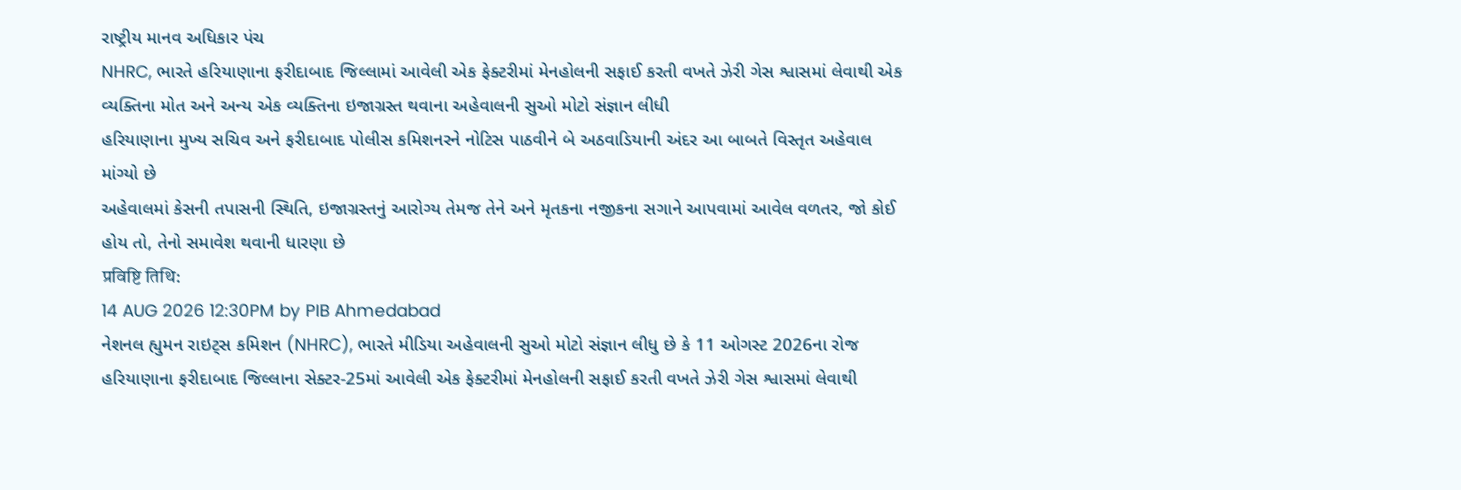રાષ્ટ્રીય માનવ અધિકાર પંચ
NHRC, ભારતે હરિયાણાના ફરીદાબાદ જિલ્લામાં આવેલી એક ફેક્ટરીમાં મેનહોલની સફાઈ કરતી વખતે ઝેરી ગેસ શ્વાસમાં લેવાથી એક વ્યક્તિના મોત અને અન્ય એક વ્યક્તિના ઇજાગ્રસ્ત થવાના અહેવાલની સુઓ મોટો સંજ્ઞાન લીધી
હરિયાણાના મુખ્ય સચિવ અને ફરીદાબાદ પોલીસ કમિશનરને નોટિસ પાઠવીને બે અઠવાડિયાની અંદર આ બાબતે વિસ્તૃત અહેવાલ માંગ્યો છે
અહેવાલમાં કેસની તપાસની સ્થિતિ, ઇજાગ્રસ્તનું આરોગ્ય તેમજ તેને અને મૃતકના નજીકના સગાને આપવામાં આવેલ વળતર, જો કોઈ હોય તો, તેનો સમાવેશ થવાની ધારણા છે
प्रविष्टि तिथि:
14 AUG 2026 12:30PM by PIB Ahmedabad
નેશનલ હ્યુમન રાઇટ્સ કમિશન (NHRC), ભારતે મીડિયા અહેવાલની સુઓ મોટો સંજ્ઞાન લીધુ છે કે 11 ઓગસ્ટ 2026ના રોજ હરિયાણાના ફરીદાબાદ જિલ્લાના સેક્ટર-25માં આવેલી એક ફેક્ટરીમાં મેનહોલની સફાઈ કરતી વખતે ઝેરી ગેસ શ્વાસમાં લેવાથી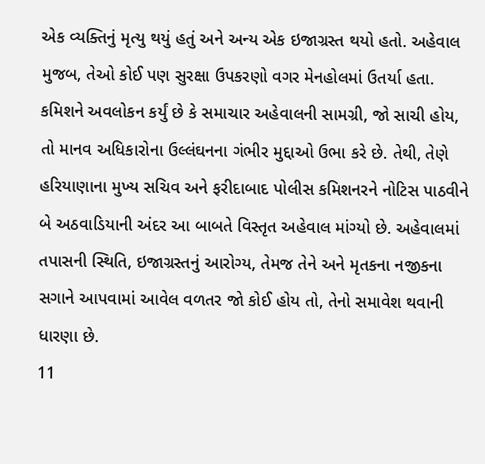એક વ્યક્તિનું મૃત્યુ થયું હતું અને અન્ય એક ઇજાગ્રસ્ત થયો હતો. અહેવાલ મુજબ, તેઓ કોઈ પણ સુરક્ષા ઉપકરણો વગર મેનહોલમાં ઉતર્યા હતા.
કમિશને અવલોકન કર્યું છે કે સમાચાર અહેવાલની સામગ્રી, જો સાચી હોય, તો માનવ અધિકારોના ઉલ્લંઘનના ગંભીર મુદ્દાઓ ઉભા કરે છે. તેથી, તેણે હરિયાણાના મુખ્ય સચિવ અને ફરીદાબાદ પોલીસ કમિશનરને નોટિસ પાઠવીને બે અઠવાડિયાની અંદર આ બાબતે વિસ્તૃત અહેવાલ માંગ્યો છે. અહેવાલમાં તપાસની સ્થિતિ, ઇજાગ્રસ્તનું આરોગ્ય, તેમજ તેને અને મૃતકના નજીકના સગાને આપવામાં આવેલ વળતર જો કોઈ હોય તો, તેનો સમાવેશ થવાની ધારણા છે.
11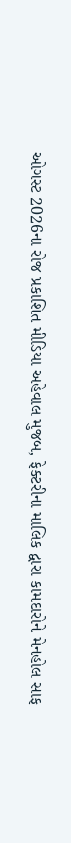ઓગસ્ટ 2026ના રોજ પ્રકાશિત મીડિયા અહેવાલ મુજબ, ફેક્ટરીના માલિક દ્વારા કામદારોને મેનહોલ સાફ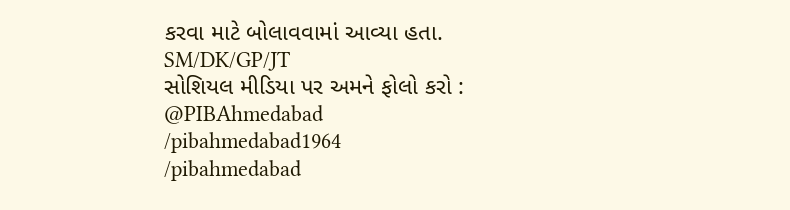કરવા માટે બોલાવવામાં આવ્યા હતા.
SM/DK/GP/JT
સોશિયલ મીડિયા પર અમને ફોલો કરો :
@PIBAhmedabad
/pibahmedabad1964
/pibahmedabad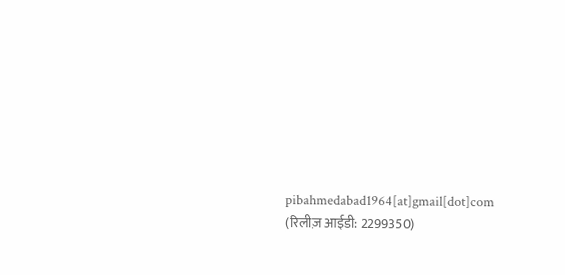pibahmedabad1964[at]gmail[dot]com
(रिलीज़ आईडी: 2299350)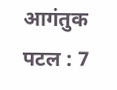आगंतुक पटल : 7